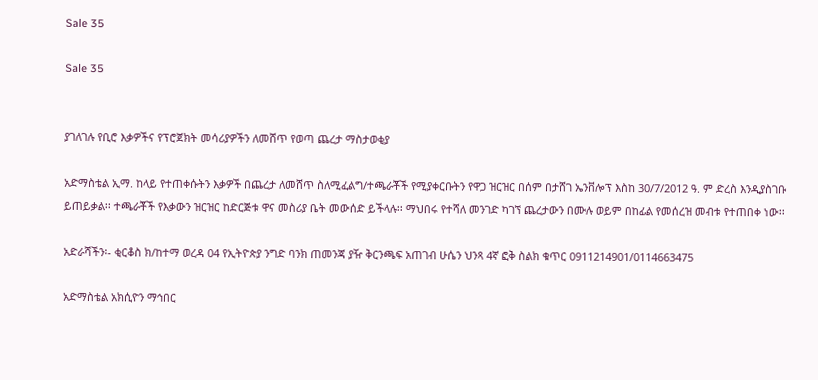Sale 35

Sale 35


ያገለገሉ የቢሮ እቃዎችና የፕሮጀክት መሳሪያዎችን ለመሸጥ የወጣ ጨረታ ማስታወቂያ

አድማስቴል ኢማ. ከላይ የተጠቀሱትን እቃዎች በጨረታ ለመሸጥ ስለሚፈልግ/ተጫራቾች የሚያቀርቡትን የዋጋ ዝርዝር በሰም በታሸገ ኤንቨሎፕ እስከ 30/7/2012 ዓ. ም ድረስ እንዲያስገቡ ይጠይቃል፡፡ ተጫራቾች የእቃውን ዝርዝር ከድርጅቱ ዋና መስሪያ ቤት መውሰድ ይችላሉ፡፡ ማህበሩ የተሻለ መንገድ ካገኘ ጨረታውን በሙሉ ወይም በከፊል የመሰረዝ መብቱ የተጠበቀ ነው፡፡

አድራሻችን፡- ቂርቆስ ክ/ከተማ ወረዳ 04 የኢትዮጵያ ንግድ ባንክ ጠመንጃ ያዥ ቅርንጫፍ አጠገብ ሁሴን ህንጻ 4ኛ ፎቅ ስልክ ቁጥር 0911214901/0114663475

አድማስቴል አክሲዮን ማኅበር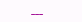___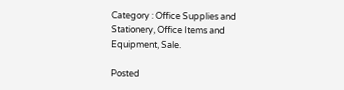Category : Office Supplies and Stationery, Office Items and Equipment, Sale.

Posted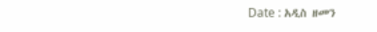Date : አዲስ ዘመን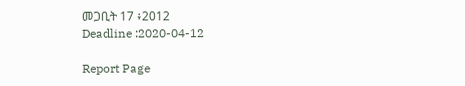መጋቢት 17 ፥2012
Deadline :2020-04-12

Report Page